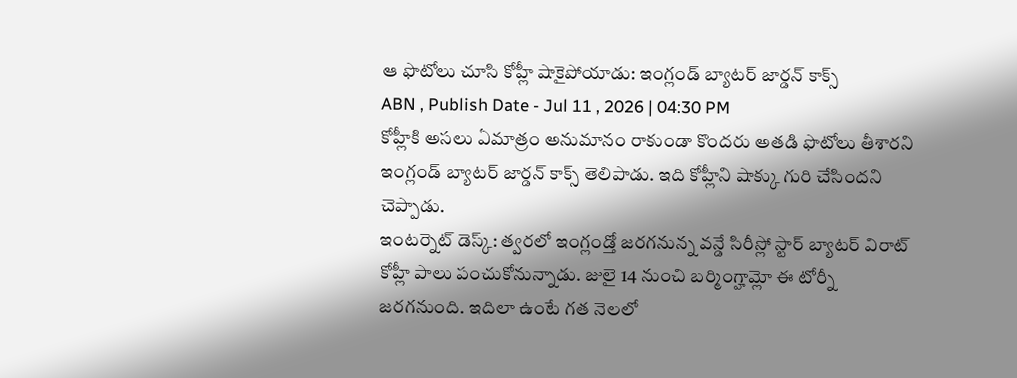ఆ ఫొటోలు చూసి కోహ్లీ షాకైపోయాడు: ఇంగ్లండ్ బ్యాటర్ జార్డన్ కాక్స్
ABN , Publish Date - Jul 11 , 2026 | 04:30 PM
కోహ్లీకి అసలు ఏమాత్రం అనుమానం రాకుండా కొందరు అతడి ఫొటోలు తీశారని ఇంగ్లండ్ బ్యాటర్ జార్డన్ కాక్స్ తెలిపాడు. ఇది కోహ్లీని షాక్కు గురి చేసిందని చెప్పాడు.
ఇంటర్నెట్ డెస్క్: త్వరలో ఇంగ్లండ్తో జరగనున్న వన్డే సిరీస్లో స్టార్ బ్యాటర్ విరాట్ కోహ్లీ పాలు పంచుకోనున్నాడు. జులై 14 నుంచి బర్మింగ్హామ్లో ఈ టోర్నీ జరగనుంది. ఇదిలా ఉంటే గత నెలలో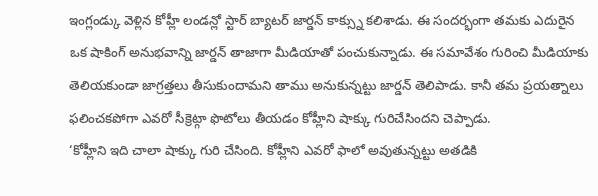ఇంగ్లండ్కు వెళ్లిన కోహ్లీ లండన్లో స్టార్ బ్యాటర్ జార్డన్ కాక్స్ను కలిశాడు. ఈ సందర్భంగా తమకు ఎదురైన ఒక షాకింగ్ అనుభవాన్ని జార్డన్ తాజాగా మీడియాతో పంచుకున్నాడు. ఈ సమావేశం గురించి మీడియాకు తెలియకుండా జాగ్రత్తలు తీసుకుందామని తాము అనుకున్నట్టు జార్డన్ తెలిపాడు. కానీ తమ ప్రయత్నాలు ఫలించకపోగా ఎవరో సీక్రెట్గా ఫొటోలు తీయడం కోహ్లీని షాక్కు గురిచేసిందని చెప్పాడు.
‘కోహ్లీని ఇది చాలా షాక్కు గురి చేసింది. కోహ్లీని ఎవరో ఫాలో అవుతున్నట్టు అతడికి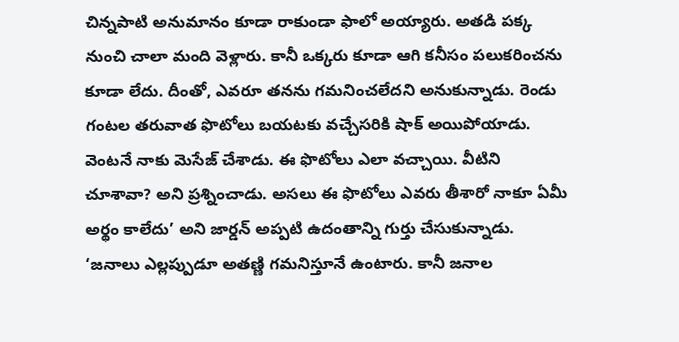చిన్నపాటి అనుమానం కూడా రాకుండా ఫాలో అయ్యారు. అతడి పక్క నుంచి చాలా మంది వెళ్లారు. కానీ ఒక్కరు కూడా ఆగి కనీసం పలుకరించను కూడా లేదు. దీంతో, ఎవరూ తనను గమనించలేదని అనుకున్నాడు. రెండు గంటల తరువాత ఫొటోలు బయటకు వచ్చేసరికి షాక్ అయిపోయాడు. వెంటనే నాకు మెసేజ్ చేశాడు. ఈ ఫొటోలు ఎలా వచ్చాయి. వీటిని చూశావా? అని ప్రశ్నించాడు. అసలు ఈ ఫొటోలు ఎవరు తీశారో నాకూ ఏమీ అర్థం కాలేదు’ అని జార్డన్ అప్పటి ఉదంతాన్ని గుర్తు చేసుకున్నాడు.
‘జనాలు ఎల్లప్పుడూ అతణ్ణి గమనిస్తూనే ఉంటారు. కానీ జనాల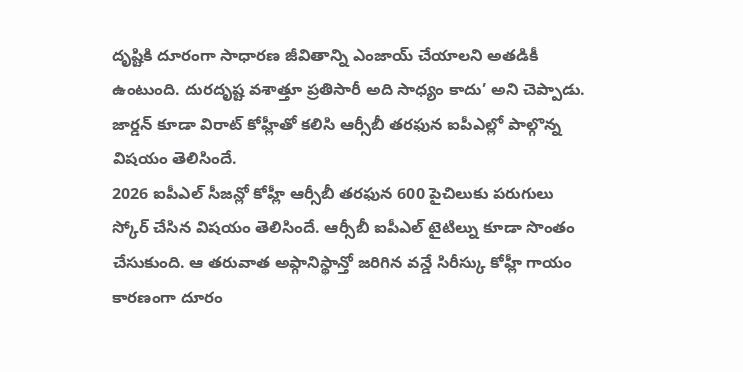దృష్టికి దూరంగా సాధారణ జీవితాన్ని ఎంజాయ్ చేయాలని అతడికీ ఉంటుంది. దురదృష్ట వశాత్తూ ప్రతిసారీ అది సాధ్యం కాదు’ అని చెప్పాడు. జార్డన్ కూడా విరాట్ కోహ్లీతో కలిసి ఆర్సీబీ తరఫున ఐపీఎల్లో పాల్గొన్న విషయం తెలిసిందే.
2026 ఐపీఎల్ సీజన్లో కోహ్లీ ఆర్సీబీ తరఫున 600 పైచిలుకు పరుగులు స్కోర్ చేసిన విషయం తెలిసిందే. ఆర్సీబీ ఐపీఎల్ టైటిల్ను కూడా సొంతం చేసుకుంది. ఆ తరువాత అఫ్గానిస్థాన్తో జరిగిన వన్డే సిరీస్కు కోహ్లీ గాయం కారణంగా దూరం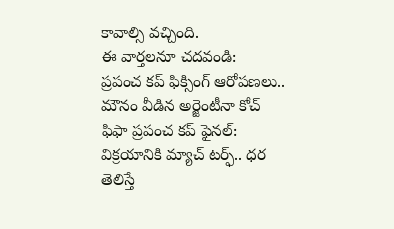కావాల్సి వచ్చింది.
ఈ వార్తలనూ చదవండి:
ప్రపంచ కప్ ఫిక్సింగ్ ఆరోపణలు.. మౌనం వీడిన అర్జెంటీనా కోచ్
ఫిఫా ప్రపంచ కప్ ఫైనల్: విక్రయానికి మ్యాచ్ టర్ఫ్.. ధర తెలిస్తే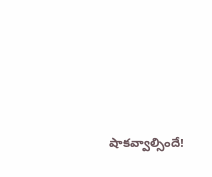షాకవ్వాల్సిందే!